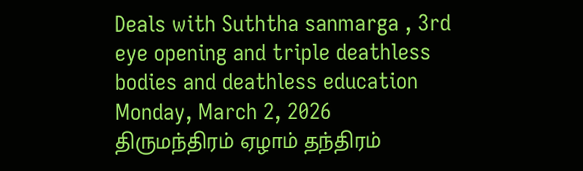Deals with Suththa sanmarga , 3rd eye opening and triple deathless bodies and deathless education
Monday, March 2, 2026
திருமந்திரம் ஏழாம் தந்திரம்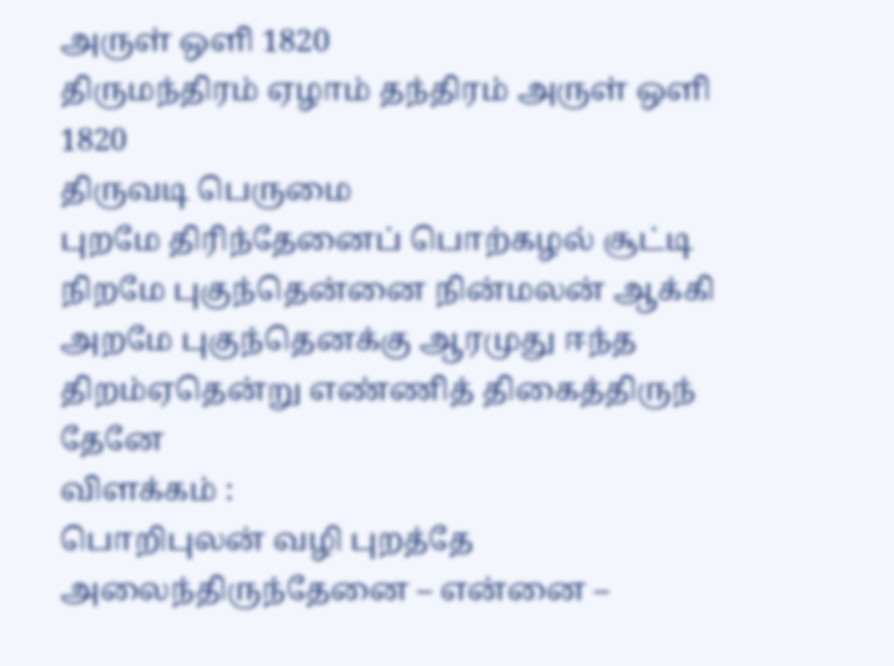அருள் ஒளி 1820
திருமந்திரம் ஏழாம் தந்திரம் அருள் ஒளி 1820
திருவடி பெருமை
புறமே திரிந்தேனைப் பொற்கழல் சூட்டி
நிறமே புகுந்தென்னை நின்மலன் ஆக்கி
அறமே புகுந்தெனக்கு ஆரமுது ஈந்த
திறம்ஏதென்று எண்ணித் திகைத்திருந் தேனே
விளக்கம் :
பொறிபுலன் வழி புறத்தே அலைந்திருந்தேனை – என்னை –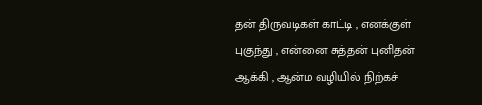தன் திருவடிகள் காட்டி , எனக்குள் புகுந்து , என்னை சுத்தன் புனிதன் ஆக்கி , ஆன்ம வழியில் நிற்கச்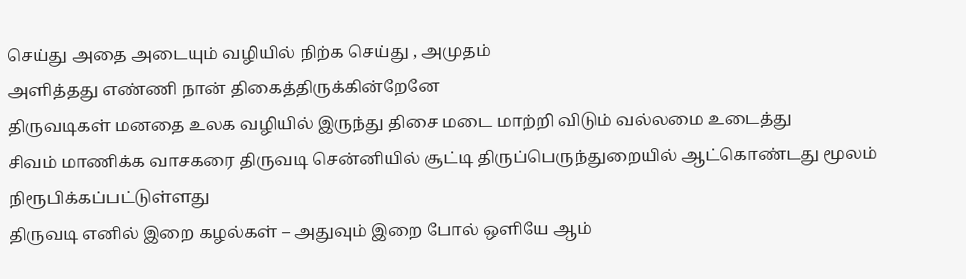செய்து அதை அடையும் வழியில் நிற்க செய்து , அமுதம்
அளித்தது எண்ணி நான் திகைத்திருக்கின்றேனே
திருவடிகள் மனதை உலக வழியில் இருந்து திசை மடை மாற்றி விடும் வல்லமை உடைத்து
சிவம் மாணிக்க வாசகரை திருவடி சென்னியில் சூட்டி திருப்பெருந்துறையில் ஆட்கொண்டது மூலம் நிரூபிக்கப்பட்டுள்ளது
திருவடி எனில் இறை கழல்கள் – அதுவும் இறை போல் ஒளியே ஆம்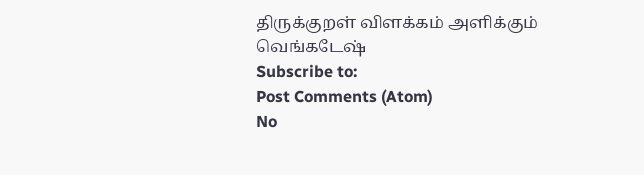திருக்குறள் விளக்கம் அளிக்கும்
வெங்கடேஷ்
Subscribe to:
Post Comments (Atom)
No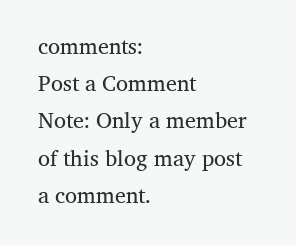comments:
Post a Comment
Note: Only a member of this blog may post a comment.